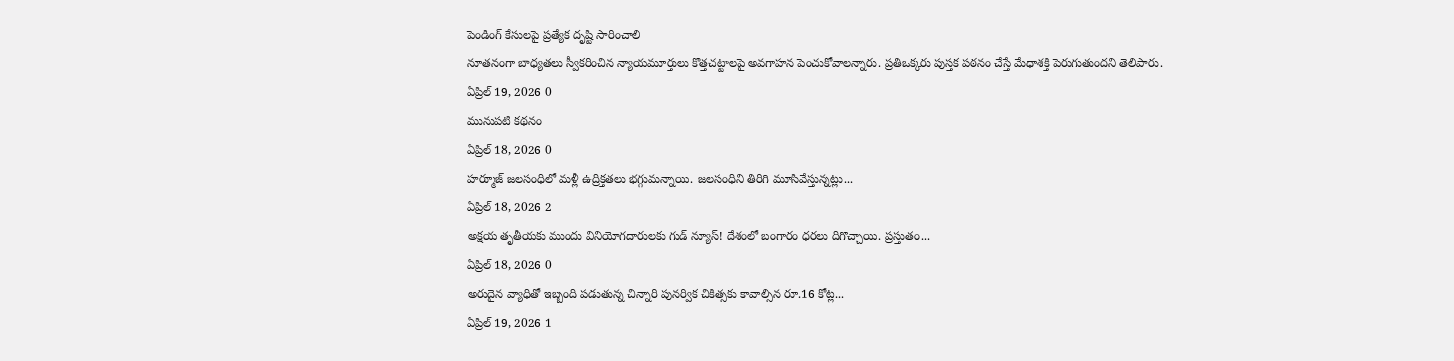పెండింగ్ కేసులపై ప్రత్యేక దృష్టి సారించాలి
నూతనంగా బాధ్యతలు స్వీకరించిన న్యాయమూర్తులు కొత్తచట్టాలపై అవగాహన పెంచుకోవాలన్నారు. ప్రతిఒక్కరు పుస్తక పఠనం చేస్తే మేధాశక్తి పెరుగుతుందని తెలిపారు.
ఏప్రిల్ 19, 2026 0
మునుపటి కథనం
ఏప్రిల్ 18, 2026 0
హర్మూజ్ జలసంధిలో మళ్లీ ఉద్రిక్తతలు భగ్గుమన్నాయి. జలసంధిని తిరిగి మూసివేస్తున్నట్లు...
ఏప్రిల్ 18, 2026 2
అక్షయ తృతీయకు ముందు వినియోగదారులకు గుడ్ న్యూస్! దేశంలో బంగారం ధరలు దిగొచ్చాయి. ప్రస్తుతం...
ఏప్రిల్ 18, 2026 0
అరుదైన వ్యాధితో ఇబ్బంది పడుతున్న చిన్నారి పునర్విక చికిత్సకు కావాల్సిన రూ.16 కోట్ల...
ఏప్రిల్ 19, 2026 1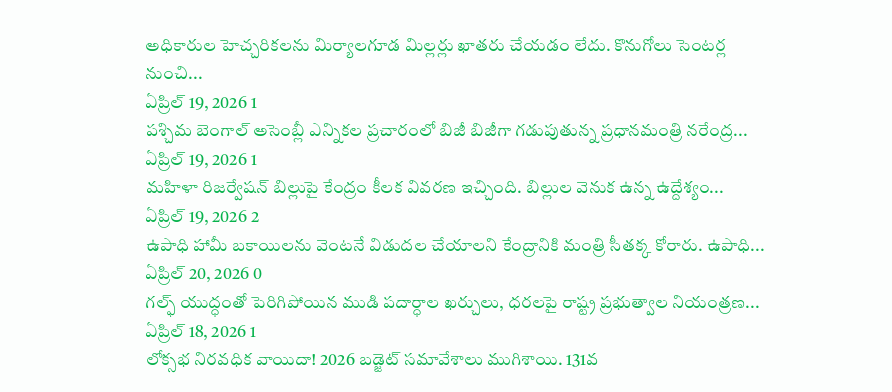అధికారుల హెచ్చరికలను మిర్యాలగూడ మిల్లర్లు ఖాతరు చేయడం లేదు. కొనుగోలు సెంటర్ల నుంచి...
ఏప్రిల్ 19, 2026 1
పశ్చిమ బెంగాల్ అసెంబ్లీ ఎన్నికల ప్రచారంలో బిజీ బిజీగా గడుపుతున్న ప్రధానమంత్రి నరేంద్ర...
ఏప్రిల్ 19, 2026 1
మహిళా రిజర్వేషన్ బిల్లుపై కేంద్రం కీలక వివరణ ఇచ్చింది. బిల్లుల వెనుక ఉన్న ఉద్దేశ్యం...
ఏప్రిల్ 19, 2026 2
ఉపాధి హామీ బకాయిలను వెంటనే విడుదల చేయాలని కేంద్రానికి మంత్రి సీతక్క కోరారు. ఉపాధి...
ఏప్రిల్ 20, 2026 0
గల్ఫ్ యుద్ధంతో పెరిగిపోయిన ముడి పదార్ధాల ఖర్చులు, ధరలపై రాష్ట్ర ప్రభుత్వాల నియంత్రణ...
ఏప్రిల్ 18, 2026 1
లోక్సభ నిరవధిక వాయిదా! 2026 బడ్జెట్ సమావేశాలు ముగిశాయి. 131వ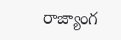రాజ్యాంగ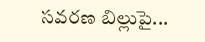సవరణ బిల్లుపై...